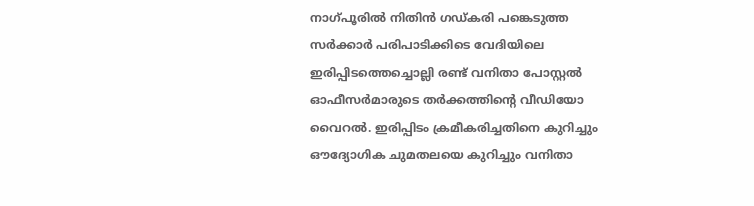നാഗ്പൂരില്‍ നിതിൻ ഗഡ്കരി പങ്കെടുത്ത സർക്കാർ പരിപാടിക്കിടെ വേദിയിലെ ഇരിപ്പിടത്തെച്ചൊല്ലി രണ്ട് വനിതാ പോസ്റ്റല്‍ ഓഫീസര്‍മാരുടെ തര്‍ക്കത്തിന്‍റെ വീഡിയോ വൈറല്‍. ഇരിപ്പിടം ക്രമീകരിച്ചതിനെ കുറിച്ചും ഔദ്യോഗിക ചുമതലയെ കുറിച്ചും വനിതാ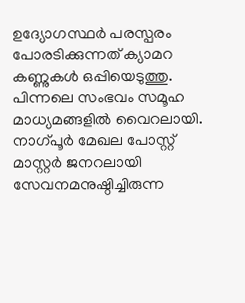ഉദ്യോഗസ്ഥർ പരസ്പരം പോരടിക്കുന്നത് ക്യാമറ കണ്ണുകള്‍ ഒപ്പിയെടുത്തു. പിന്നലെ സംഭവം സമൂഹ മാധ്യമങ്ങളില്‍ വൈറലായി. നാഗ്പൂർ മേഖല പോസ്റ്റ് മാസ്റ്റർ ജനറലായി സേവനമനുഷ്ഠിച്ചിരുന്ന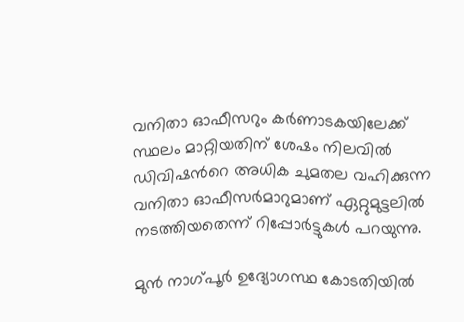വനിതാ ഓഫീസറും കർണാടകയിലേക്ക് സ്ഥലം മാറ്റിയതിന് ശേഷം നിലവില്‍ ഡിവിഷന്‍റെ അധിക ചുമതല വഹിക്കുന്ന വനിതാ ഓഫീസർമാറുമാണ് ഏറ്റുമുട്ടലില്‍ നടത്തിയതെന്ന് റിപ്പോര്‍ട്ടുകള്‍ പറയുന്നു.

മുൻ നാഗ്പൂർ ഉദ്യോഗസ്ഥ കോടതിയില്‍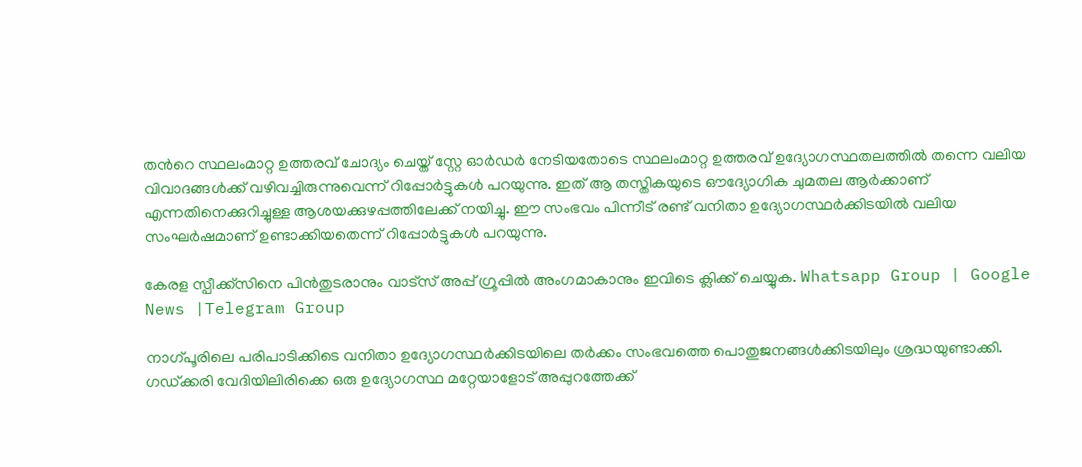തന്‍റെ സ്ഥലംമാറ്റ ഉത്തരവ് ചോദ്യം ചെയ്ത് സ്റ്റേ ഓർഡർ നേടിയതോടെ സ്ഥലംമാറ്റ ഉത്തരവ് ഉദ്യോഗസ്ഥതലത്തില്‍ തന്നെ വലിയ വിവാദങ്ങള്‍ക്ക് വഴിവച്ചിരുന്നുവെന്ന് റിപ്പോര്‍ട്ടുകള്‍ പറയുന്നു. ഇത് ആ തസ്തികയുടെ ഔദ്യോഗിക ചുമതല ആർക്കാണ് എന്നതിനെക്കുറിച്ചുള്ള ആശയക്കുഴപ്പത്തിലേക്ക് നയിച്ചു. ഈ സംഭവം പിന്നീട് രണ്ട് വനിതാ ഉദ്യോഗസ്ഥര്‍ക്കിടയില്‍ വലിയ സംഘർഷമാണ് ഉണ്ടാക്കിയതെന്ന് റിപ്പോര്‍ട്ടുകള്‍ പറയുന്നു.

കേരള സ്പീക്ക്സിനെ പിൻതുടരാനും വാട്സ് അപ്പ് ഗ്രൂപ്പിൽ അംഗമാകാനും ഇവിടെ ക്ലിക്ക് ചെയ്യുക. Whatsapp Group | Google News |Telegram Group

നാഗ്പൂരിലെ പരിപാടിക്കിടെ വനിതാ ഉദ്യോഗസ്ഥര്‍ക്കിടയിലെ തർക്കം സംഭവത്തെ പൊതുജനങ്ങള്‍ക്കിടയിലും ശ്രദ്ധയുണ്ടാക്കി. ഗഡ്ക്കരി വേദിയിലിരിക്കെ ഒരു ഉദ്യോഗസ്ഥ മറ്റേയാളോട് അപ്പുറത്തേക്ക്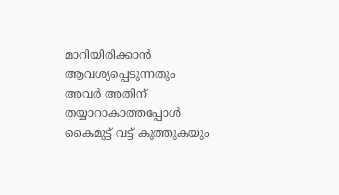മാറിയിരിക്കാന്‍ ആവശ്യപ്പെടുന്നതും അവർ അതിന് തയ്യാറാകാത്തപ്പോള്‍ കൈമുട്ട് വട്ട് കുത്തുകയും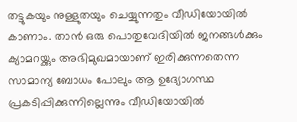തട്ടുകയും നുള്ളുതയും ചെയ്യുന്നതും വീഡിയോയില്‍ കാണാം. താന്‍ ഒരു പൊതുവേദിയില്‍ ജനങ്ങള്‍ക്കും ക്യാമറയ്ക്കും അഭിമുഖമായാണ് ഇരിക്കുന്നതെന്ന സാമാന്യ ബോധം പോലും ആ ഉദ്യോഗസ്ഥ പ്രകടിപ്പിക്കുന്നില്ലെന്നും വീഡിയോയില്‍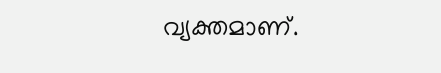വ്യക്തമാണ്.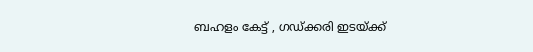ബഹളം കേട്ട് , ഗഡ്ക്കരി ഇടയ്ക്ക്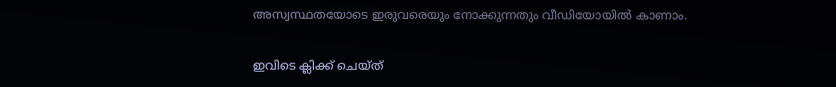അസ്വസ്ഥതയോടെ ഇരുവരെയും നോക്കുന്നതും വീഡിയോയില്‍ കാണാം.

ഇവിടെ ക്ലിക്ക് ചെയ്ത്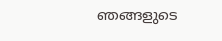ഞങ്ങളുടെ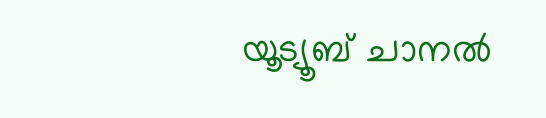യൂട്യൂബ് ചാനൽ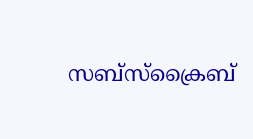സബ്സ്ക്രൈബ്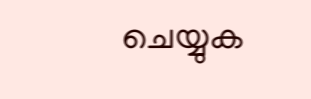ചെയ്യുക